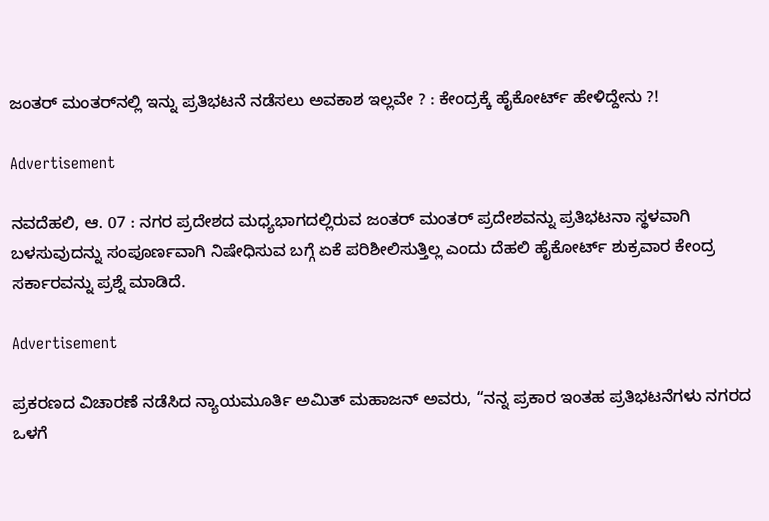ಜಂತರ್ ಮಂತರ್‌ನಲ್ಲಿ ಇನ್ನು ಪ್ರತಿಭಟನೆ ನಡೆಸಲು ಅವಕಾಶ ಇಲ್ಲವೇ ? : ಕೇಂದ್ರಕ್ಕೆ ಹೈಕೋರ್ಟ್ ಹೇಳಿದ್ದೇನು ?!

Advertisement

ನವದೆಹಲಿ, ಆ. 07 : ನಗರ ಪ್ರದೇಶದ ಮಧ್ಯಭಾಗದಲ್ಲಿರುವ ಜಂತರ್ ಮಂತರ್ ಪ್ರದೇಶವನ್ನು ಪ್ರತಿಭಟನಾ ಸ್ಥಳವಾಗಿ ಬಳಸುವುದನ್ನು ಸಂಪೂರ್ಣವಾಗಿ ನಿಷೇಧಿಸುವ ಬಗ್ಗೆ ಏಕೆ ಪರಿಶೀಲಿಸುತ್ತಿಲ್ಲ ಎಂದು ದೆಹಲಿ ಹೈಕೋರ್ಟ್ ಶುಕ್ರವಾರ ಕೇಂದ್ರ ಸರ್ಕಾರವನ್ನು ಪ್ರಶ್ನೆ ಮಾಡಿದೆ.

Advertisement

ಪ್ರಕರಣದ ವಿಚಾರಣೆ ನಡೆಸಿದ ನ್ಯಾಯಮೂರ್ತಿ ಅಮಿತ್ ಮಹಾಜನ್ ಅವರು, “ನನ್ನ ಪ್ರಕಾರ ಇಂತಹ ಪ್ರತಿಭಟನೆಗಳು ನಗರದ ಒಳಗೆ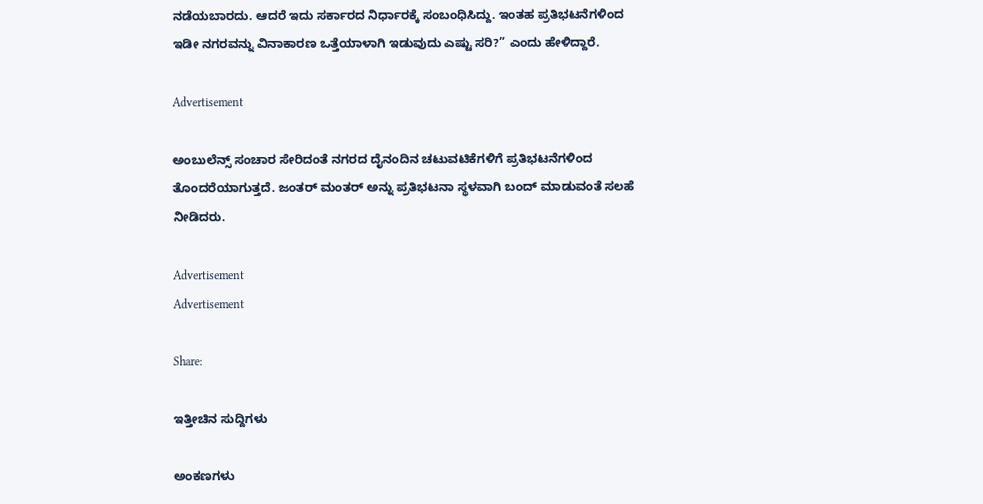ನಡೆಯಬಾರದು. ಆದರೆ ಇದು ಸರ್ಕಾರದ ನಿರ್ಧಾರಕ್ಕೆ ಸಂಬಂಧಿಸಿದ್ದು. ಇಂತಹ ಪ್ರತಿಭಟನೆಗಳಿಂದ ಇಡೀ ನಗರವನ್ನು ವಿನಾಕಾರಣ ಒತ್ತೆಯಾಳಾಗಿ ಇಡುವುದು ಎಷ್ಟು ಸರಿ?” ಎಂದು ಹೇಳಿದ್ದಾರೆ.

Advertisement

ಅಂಬುಲೆನ್ಸ್ ಸಂಚಾರ ಸೇರಿದಂತೆ ನಗರದ ದೈನಂದಿನ ಚಟುವಟಿಕೆಗಳಿಗೆ ಪ್ರತಿಭಟನೆಗಳಿಂದ ತೊಂದರೆಯಾಗುತ್ತದೆ. ಜಂತರ್ ಮಂತರ್ ಅನ್ನು ಪ್ರತಿಭಟನಾ ಸ್ಥಳವಾಗಿ ಬಂದ್ ಮಾಡುವಂತೆ ಸಲಹೆ ನೀಡಿದರು.

Advertisement
Advertisement

Share:

ಇತ್ತೀಚಿನ ಸುದ್ದಿಗಳು

ಅಂಕಣಗಳು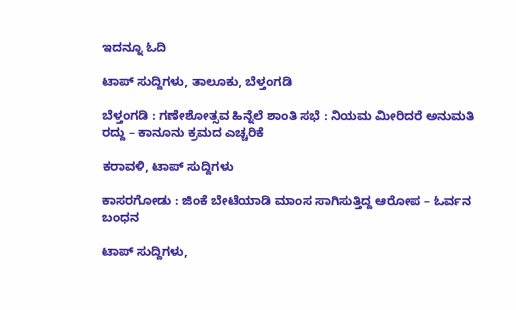ಇದನ್ನೂ ಓದಿ

ಟಾಪ್ ಸುದ್ದಿಗಳು, ತಾಲೂಕು, ಬೆಳ್ತಂಗಡಿ

ಬೆಳ್ತಂಗಡಿ : ಗಣೇಶೋತ್ಸವ ಹಿನ್ನೆಲೆ ಶಾಂತಿ ಸಭೆ : ನಿಯಮ ಮೀರಿದರೆ ಅನುಮತಿ ರದ್ದು – ಕಾನೂನು ಕ್ರಮದ ಎಚ್ಚರಿಕೆ

ಕರಾವಳಿ, ಟಾಪ್ ಸುದ್ದಿಗಳು

ಕಾಸರಗೋಡು : ಜಿಂಕೆ ಬೇಟೆಯಾಡಿ ಮಾಂಸ ಸಾಗಿಸುತ್ತಿದ್ದ ಆರೋಪ – ಓರ್ವನ ಬಂಧನ

ಟಾಪ್ ಸುದ್ದಿಗಳು,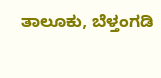ತಾಲೂಕು, ಬೆಳ್ತಂಗಡಿ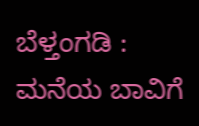ಬೆಳ್ತಂಗಡಿ : ಮನೆಯ ಬಾವಿಗೆ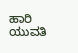ಹಾರಿ ಯುವತಿ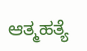ಆತ್ಮಹತ್ಯೆ